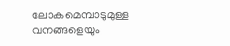ലോകമെമ്പാടുമുള്ള വനങ്ങളെയും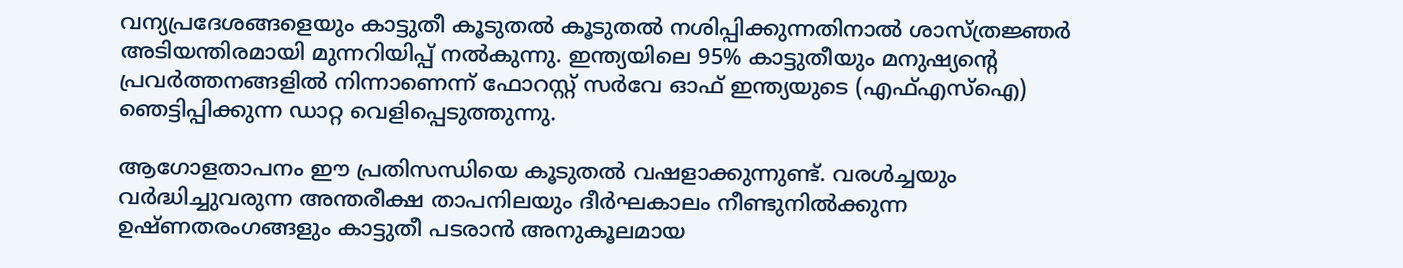വന്യപ്രദേശങ്ങളെയും കാട്ടുതീ കൂടുതൽ കൂടുതൽ നശിപ്പിക്കുന്നതിനാൽ ശാസ്ത്രജ്ഞർ അടിയന്തിരമായി മുന്നറിയിപ്പ് നൽകുന്നു. ഇന്ത്യയിലെ 95% കാട്ടുതീയും മനുഷ്യൻ്റെ പ്രവർത്തനങ്ങളിൽ നിന്നാണെന്ന് ഫോറസ്റ്റ് സർവേ ഓഫ് ഇന്ത്യയുടെ (എഫ്എസ്ഐ) ഞെട്ടിപ്പിക്കുന്ന ഡാറ്റ വെളിപ്പെടുത്തുന്നു.

ആഗോളതാപനം ഈ പ്രതിസന്ധിയെ കൂടുതൽ വഷളാക്കുന്നുണ്ട്. വരൾച്ചയും വർദ്ധിച്ചുവരുന്ന അന്തരീക്ഷ താപനിലയും ദീർഘകാലം നീണ്ടുനിൽക്കുന്ന ഉഷ്ണതരംഗങ്ങളും കാട്ടുതീ പടരാൻ അനുകൂലമായ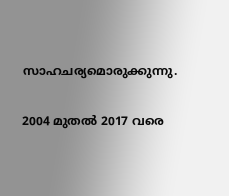സാഹചര്യമൊരുക്കുന്നു.

2004 മുതൽ 2017 വരെ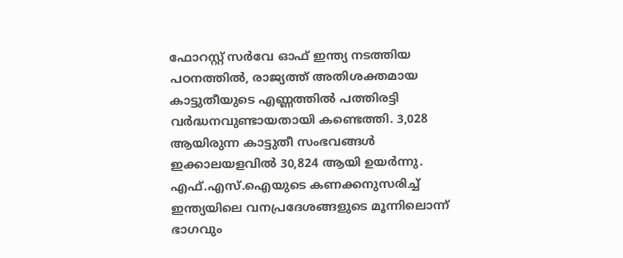ഫോറസ്റ്റ് സർവേ ഓഫ് ഇന്ത്യ നടത്തിയ പഠനത്തിൽ, രാജ്യത്ത് അതിശക്തമായ കാട്ടുതീയുടെ എണ്ണത്തിൽ പത്തിരട്ടി വർദ്ധനവുണ്ടായതായി കണ്ടെത്തി. 3,028 ആയിരുന്ന കാട്ടുതീ സംഭവങ്ങൾ ഇക്കാലയളവിൽ 30,824 ആയി ഉയർന്നു. എഫ്.എസ്.ഐയുടെ കണക്കനുസരിച്ച് ഇന്ത്യയിലെ വനപ്രദേശങ്ങളുടെ മൂന്നിലൊന്ന് ഭാഗവും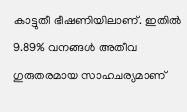കാട്ടുതീ ഭീഷണിയിലാണ്. ഇതിൽ 9.89% വനങ്ങൾ അതീവ ഗുരുതരമായ സാഹചര്യമാണ്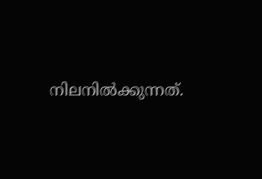നിലനിൽക്കുന്നത്.